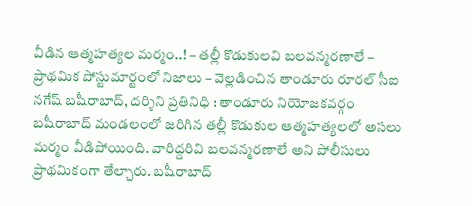వీడిన ఆత్మహత్యల మర్మం..! – తల్లీ కొడుకులవి బలవన్మరణాలే – ప్రాథమిక పోస్టుమార్టంలో నిజాలు – వెల్లడించిన తాండూరు రూరల్ సీఐ నగేష్ బషీరాబాద్, దర్శిని ప్రతినిధి : తాండూరు నియోజకవర్గం బషీరాబాద్ మండలంలో జరిగిన తల్లీ కొడుకుల ఆత్మహత్యలలో అసలు మర్మం వీడిపోయింది. వారిద్దరివి బలవన్మరణాలే అని పోలీసులు ప్రాథమికంగా తేల్చారు. బషీరాబాద్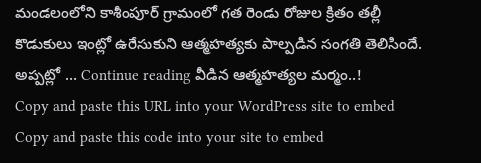మండలంలోని కాశీంపూర్ గ్రామంలో గత రెండు రోజుల క్రితం తల్లీ కొడుకులు ఇంట్లో ఉరేసుకుని ఆత్మహత్యకు పాల్పడిన సంగతి తెలిసిందే. అప్పట్లో … Continue reading వీడిన ఆత్మహత్యల మర్మం..!
Copy and paste this URL into your WordPress site to embed
Copy and paste this code into your site to embed